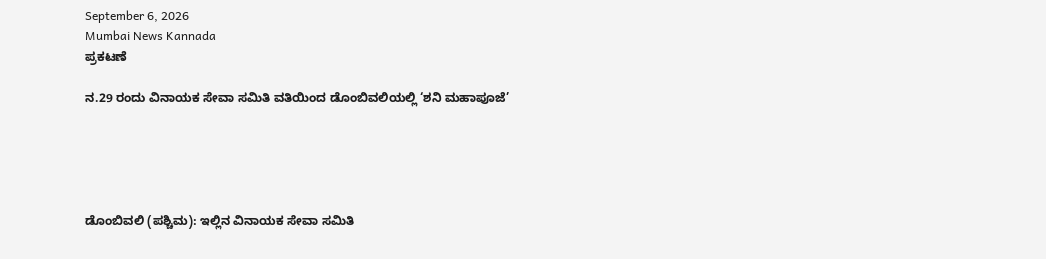September 6, 2026
Mumbai News Kannada
ಪ್ರಕಟಣೆ

ನ.29 ರಂದು ವಿನಾಯಕ ಸೇವಾ ಸಮಿತಿ ವತಿಯಿಂದ ಡೊಂಬಿವಲಿಯಲ್ಲಿ ‘ಶನಿ ಮಹಾಪೂಜೆ’





ಡೊಂಬಿವಲಿ (ಪಶ್ಚಿಮ): ಇಲ್ಲಿನ ವಿನಾಯಕ ಸೇವಾ ಸಮಿತಿ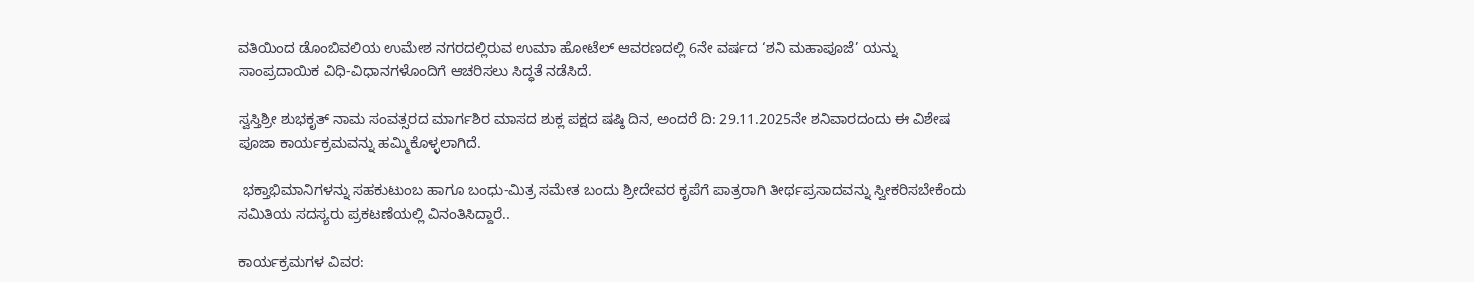ವತಿಯಿಂದ ಡೊಂಬಿವಲಿಯ ಉಮೇಶ ನಗರದಲ್ಲಿರುವ ಉಮಾ ಹೋಟೆಲ್ ಆವರಣದಲ್ಲಿ 6ನೇ ವರ್ಷದ ‘ಶನಿ ಮಹಾಪೂಜೆ’ ಯನ್ನು ಸಾಂಪ್ರದಾಯಿಕ ವಿಧಿ-ವಿಧಾನಗಳೊಂದಿಗೆ ಆಚರಿಸಲು ಸಿದ್ಧತೆ ನಡೆಸಿದೆ.

ಸ್ವಸ್ತಿಶ್ರೀ ಶುಭಕೃತ್ ನಾಮ ಸಂವತ್ಸರದ ಮಾರ್ಗಶಿರ ಮಾಸದ ಶುಕ್ಲ ಪಕ್ಷದ ಷಷ್ಠಿ ದಿನ, ಅಂದರೆ ದಿ: 29.11.2025ನೇ ಶನಿವಾರದಂದು ಈ ವಿಶೇಷ ಪೂಜಾ ಕಾರ್ಯಕ್ರಮವನ್ನು ಹಮ್ಮಿಕೊಳ್ಳಲಾಗಿದೆ.

 ಭಕ್ತಾಭಿಮಾನಿಗಳನ್ನು ಸಹಕುಟುಂಬ ಹಾಗೂ ಬಂಧು-ಮಿತ್ರ ಸಮೇತ ಬಂದು ಶ್ರೀದೇವರ ಕೃಪೆಗೆ ಪಾತ್ರರಾಗಿ ತೀರ್ಥಪ್ರಸಾದವನ್ನು ಸ್ವೀಕರಿಸಬೇಕೆಂದು ಸಮಿತಿಯ ಸದಸ್ಯರು ಪ್ರಕಟಣೆಯಲ್ಲಿ ವಿನಂತಿಸಿದ್ದಾರೆ..

ಕಾರ್ಯಕ್ರಮಗಳ ವಿವರ: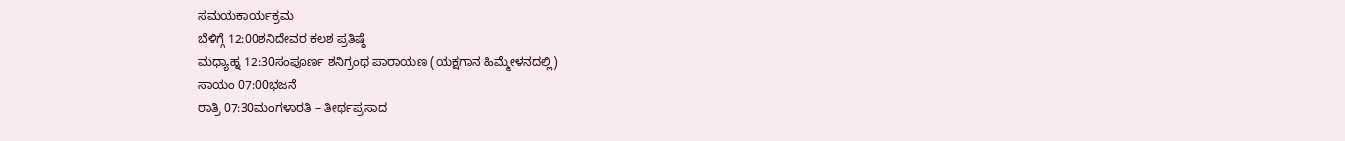ಸಮಯಕಾರ್ಯಕ್ರಮ
ಬೆಳಿಗ್ಗೆ 12:00ಶನಿದೇವರ ಕಲಶ ಪ್ರತಿಷ್ಠೆ
ಮಧ್ಯಾಹ್ನ 12:30ಸಂಪೂರ್ಣ ಶನಿಗ್ರಂಥ ಪಾರಾಯಣ (ಯಕ್ಷಗಾನ ಹಿಮ್ಮೇಳನದಲ್ಲಿ)
ಸಾಯಂ 07:00ಭಜನೆ
ರಾತ್ರಿ 07:30ಮಂಗಳಾರತಿ – ತೀರ್ಥಪ್ರಸಾದ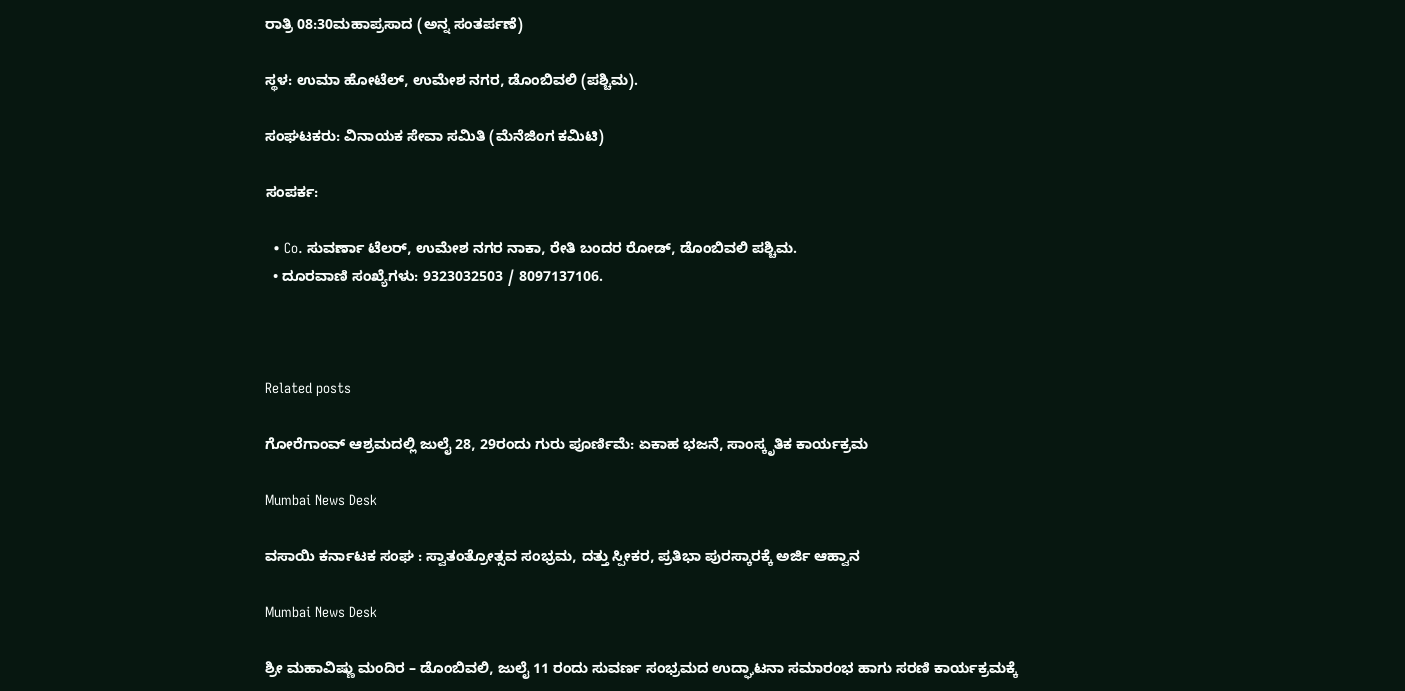ರಾತ್ರಿ 08:30ಮಹಾಪ್ರಸಾದ (ಅನ್ನ ಸಂತರ್ಪಣೆ)

ಸ್ಥಳ: ಉಮಾ ಹೋಟೆಲ್, ಉಮೇಶ ನಗರ, ಡೊಂಬಿವಲಿ (ಪಶ್ಚಿಮ).

ಸಂಘಟಕರು: ವಿನಾಯಕ ಸೇವಾ ಸಮಿತಿ (ಮೆನೆಜಿಂಗ ಕಮಿಟಿ)

ಸಂಪರ್ಕ:

  • Co. ಸುವರ್ಣಾ ಟೆಲ‌ರ್, ಉಮೇಶ ನಗರ ನಾಕಾ, ರೇತಿ ಬಂದರ ರೋಡ್, ಡೊಂಬಿವಲಿ ಪಶ್ಚಿಮ.
  • ದೂರವಾಣಿ ಸಂಖ್ಯೆಗಳು: 9323032503 / 8097137106.



Related posts

ಗೋರೆಗಾಂವ್ ಆಶ್ರಮದಲ್ಲಿ ಜುಲೈ 28, 29ರಂದು ಗುರು ಪೂರ್ಣಿಮೆ: ಏಕಾಹ ಭಜನೆ, ಸಾಂಸ್ಕೃತಿಕ ಕಾರ್ಯಕ್ರಮ

Mumbai News Desk

ವಸಾಯಿ ಕರ್ನಾಟಕ ಸಂಘ : ಸ್ವಾತಂತ್ರೋತ್ಸವ ಸಂಭ್ರಮ, ದತ್ತು ಸ್ಪೀಕರ, ಪ್ರತಿಭಾ ಪುರಸ್ಕಾರಕ್ಕೆ ಅರ್ಜಿ ಆಹ್ವಾನ

Mumbai News Desk

ಶ್ರೀ ಮಹಾವಿಷ್ಣು ಮಂದಿರ – ಡೊಂಬಿವಲಿ, ಜುಲೈ 11 ರಂದು ಸುವರ್ಣ ಸಂಭ್ರಮದ ಉದ್ಘಾಟನಾ ಸಮಾರಂಭ ಹಾಗು ಸರಣಿ ಕಾರ್ಯಕ್ರಮಕ್ಕೆ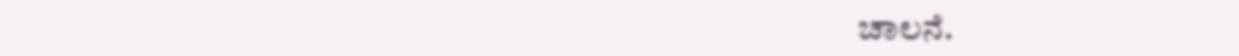ಚಾಲನೆ.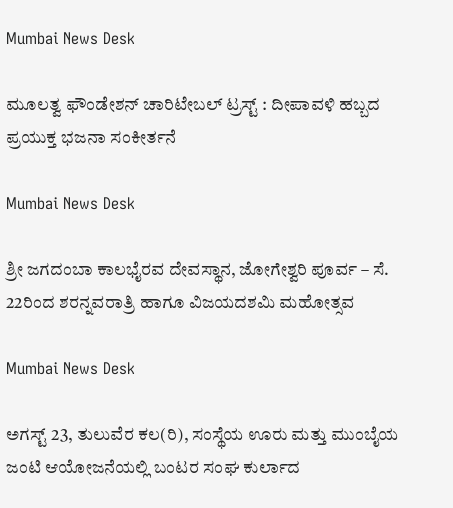Mumbai News Desk

ಮೂಲತ್ವ ಫೌಂಡೇಶನ್ ಚಾರಿಟೇಬಲ್ ಟ್ರಸ್ಟ್ : ದೀಪಾವಳಿ ಹಬ್ಬದ ಪ್ರಯುಕ್ತ ಭಜನಾ ಸಂಕೀರ್ತನೆ

Mumbai News Desk

ಶ್ರೀ ಜಗದಂಬಾ ಕಾಲಭೈರವ ದೇವಸ್ಥಾನ, ಜೋಗೇಶ್ವರಿ ಪೂರ್ವ – ಸೆ. 22ರಿಂದ ಶರನ್ನವರಾತ್ರಿ ಹಾಗೂ ವಿಜಯದಶಮಿ ಮಹೋತ್ಸವ

Mumbai News Desk

ಅಗಸ್ಟ್ 23, ತುಲುವೆರ ಕಲ(ರಿ), ಸಂಸ್ಥೆಯ ಊರು ಮತ್ತು ಮುಂಬೈಯ ಜಂಟಿ ಆಯೋಜನೆಯಲ್ಲಿ ಬಂಟರ ಸಂಘ ಕುರ್ಲಾದ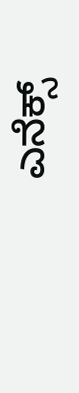ಎನೆಕ್ಸ್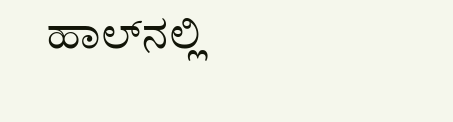ಹಾಲ್‌ನಲ್ಲಿ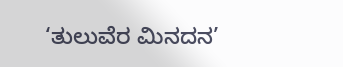‘ತುಲುವೆರ ಮಿನದನ’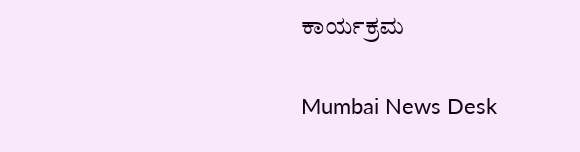ಕಾರ್ಯಕ್ರಮ

Mumbai News Desk